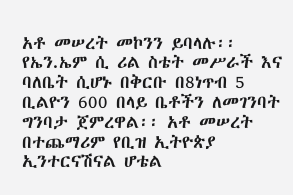አቶ መሠረት መኮንን ይባላሉ፡፡ የኤን.ኤም ሲ ሪል ስቴት መሥራች እና ባለቤት ሲሆኑ በቅርቡ በ8ነጥብ 5 ቢልዮን 600 በላይ ቤቶችን ለመገንባት ግንባታ ጀምረዋል፡፡ አቶ መሠረት በተጨማሪም የቢዝ ኢትዮጵያ ኢንተርናሽናል ሆቴል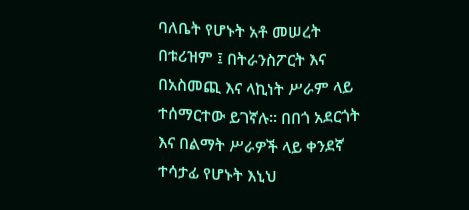ባለቤት የሆኑት አቶ መሠረት በቱሪዝም ፤ በትራንስፖርት እና በአስመጪ እና ላኪነት ሥራም ላይ ተሰማርተው ይገኛሉ፡፡ በበጎ አደርጎት እና በልማት ሥራዎች ላይ ቀንደኛ ተሳታፊ የሆኑት እኒህ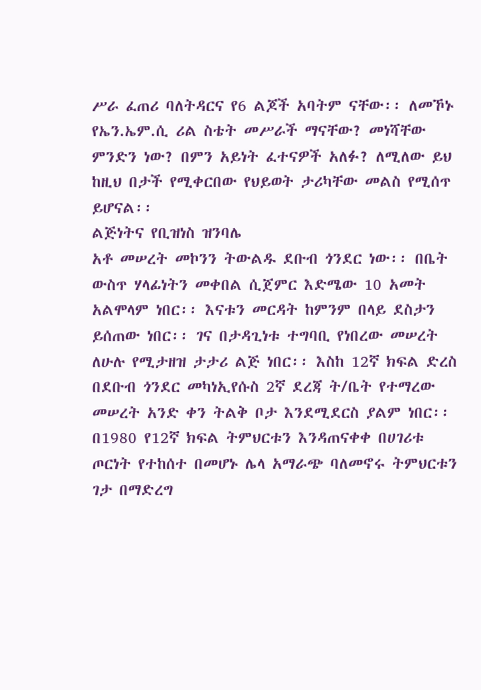ሥራ ፈጠሪ ባለትዳርና የ6 ልጆች አባትም ናቸው፡፡ ለመኾኑ የኤን.ኤም.ሲ ሪል ስቴት መሥራች ማናቸው? መነሻቸው ምንድን ነው? በምን አይነት ፈተናዎች አለፉ? ለሚለው ይህ ከዚህ በታች የሚቀርበው የህይወት ታሪካቸው መልስ የሚሰጥ ይሆናል፡፡
ልጅነትና የቢዝነስ ዝንባሌ
አቶ መሠረት መኮንን ትውልዱ ደቡብ ጎንደር ነው፡፡ በቤት ውስጥ ሃላፊነትን መቀበል ሲጀምር እድሜው 10 አመት አልሞላም ነበር፡፡ እናቱን መርዳት ከምንም በላይ ደስታን ይሰጠው ነበር፡፡ ገና በታዳጊነቱ ተግባቢ የነበረው መሠረት ለሁሉ የሚታዘዝ ታታሪ ልጅ ነበር፡፡ እስከ 12ኛ ክፍል ድረስ በደቡብ ጎንደር መካነኢየሱስ 2ኛ ደረጃ ት/ቤት የተማረው መሠረት አንድ ቀን ትልቅ ቦታ እንደሚደርስ ያልም ነበር፡፡ በ1980 የ12ኛ ክፍል ትምህርቱን እንዳጠናቀቀ በሀገሪቱ ጦርነት የተከሰተ በመሆኑ ሌላ አማራጭ ባለመኖሩ ትምህርቱን ገታ በማድረግ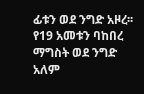ፊቱን ወደ ንግድ አዞረ፡፡ የ19 አመቱን ባከበረ ማግስት ወደ ንግድ አለም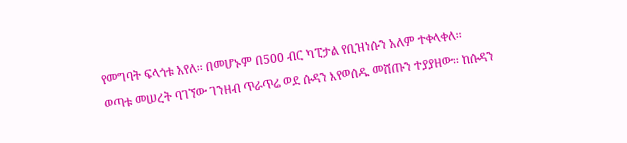የመግባት ፍላጎቱ አየለ፡፡ በመሆኑም በ500 ብር ካፒታል የቢዝነሱን አለም ተቀላቀለ፡፡
ወጣቱ መሠረት ባገኘው ገንዘብ ጥራጥሬ ወደ ሱዳን እየወሰዱ መሸጡን ተያያዘው፡፡ ከሱዳን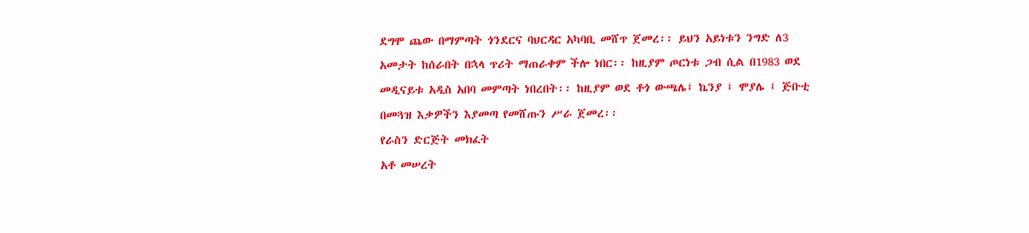ደግሞ ጨው በማምጣት ጎንደርና ባህርዳር አካባቢ መሸጥ ጀመረ፡፡ ይህን አይነቱን ንግድ ለ3 አመታት ከሰራበት በኋላ ጥሪት ማጠራቀም ችሎ ነበር፡፡ ከዚያም ጦርነቱ ጋብ ሲል በ1983 ወደ መዲናይቱ አዲስ አበባ መምጣት ነበረበት፡፡ ከዚያም ወደ ቶጎ ውጫሌ፤ ኬንያ ፤ ሞያሌ ፤ ጅቡቲ በመጓዝ እቃዎችን እያመጣ የመሸጡን ሥራ ጀመረ፡፡
የራስን ድርጅት መክፈት
አቶ መሠረት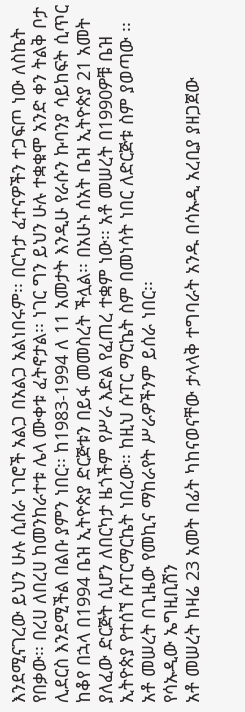እንደሚናገረው ይህን ሁሉ ሲሰራ ነገሮች አልጋ በአልጋ አልነበሩም፡፡ በርካታ ፈተናዎችን ተጋፍጦ ነው ለስኬት የበቃው፡፡ በረሀ ለበረሀ ከመንከራተቱ ሌላ ሙቀቱ ፈትኖታል፡፡ ነገር ግን ይህን ሁሉ ተቋቁሞ አንድ ቀን ትልቅ ቦታ ሊደርስ እንደሚችል በልቡ ያምን ነበር፡፡ ከ1983-1994 ለ 11 አመታት እንዲሁ የራሱን ኩባንያ ሳይከፍት ሲጥር ከቆየ በኋላ በ1994 ቤዝ ኢትዮጵያ ድርጅቱን በይፋ መመስረት ችሏል፡፡ በአሁኑ ሰአት ቤዝ ኢትዮጵያ 21 አመት ያለፈው ድርጅት ሲሆን ለበርካታ ዜጎችም የሥራ እድል የፈጠረ ተቋም ነው፡፡ አቶ መሠረት በ1990ዎቹ ቤዝ ኢትዮጵያ የተሰኘ ሱፐርማርኬት ነበረው፡፡ ከዚህ ሱፐር ማርኬት ስም በመነሳት ነበር ለድርጅቱ ስም ያወጣው ፡፡ አቶ መሠረት በጊዜው የመኪና ማከራየት ሥራዎችንም ይሰራ ነበር፡፡
የሳኡዲው ኤግዚቢሽን
አቶ መሠረት ከዛሬ 23 አመት በፊት ካከናወናቸው ታላላቅ ተግባራት አንዱ በሳኡዲ አረቢያ ያዘጋጀው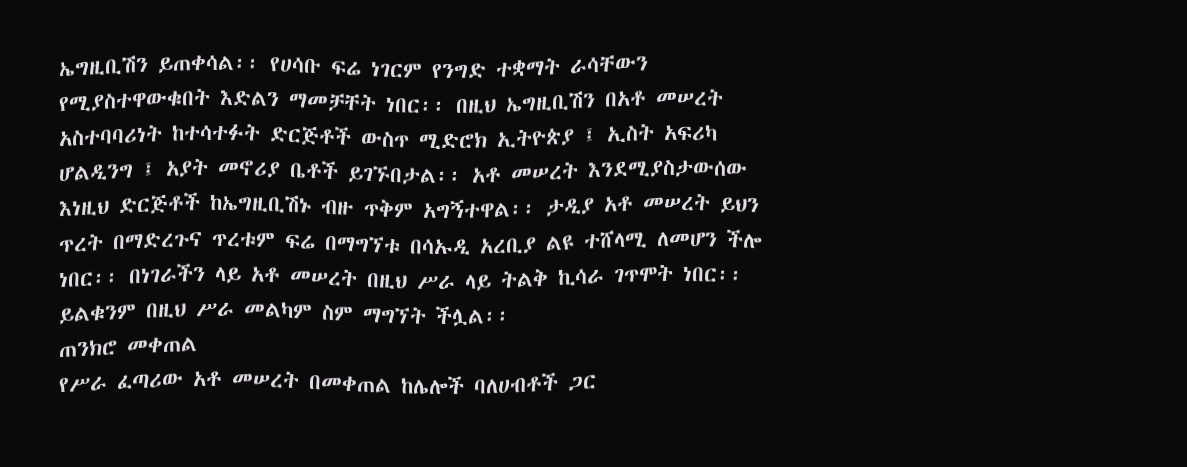ኤግዚቢሽን ይጠቀሳል፡፡ የሀሳቡ ፍሬ ነገርም የንግድ ተቋማት ራሳቸውን የሚያስተዋውቁበት እድልን ማመቻቸት ነበር፡፡ በዚህ ኤግዚቢሽን በአቶ መሠረት አስተባባሪነት ከተሳተፉት ድርጅቶች ውስጥ ሚድሮክ ኢትዮጵያ ፤ ኢስት አፍሪካ ሆልዲንግ ፤ አያት መኖሪያ ቤቶች ይገኙበታል፡፡ አቶ መሠረት እንደሚያስታውሰው እነዚህ ድርጅቶች ከኤግዚቢሽኑ ብዙ ጥቅም አግኝተዋል፡፡ ታዲያ አቶ መሠረት ይህን ጥረት በማድረጉና ጥረቱም ፍሬ በማግኘቱ በሳኡዲ አረቢያ ልዩ ተሸላሚ ለመሆን ችሎ ነበር፡፡ በነገራችን ላይ አቶ መሠረት በዚህ ሥራ ላይ ትልቅ ኪሳራ ገጥሞት ነበር፡፡ ይልቁንም በዚህ ሥራ መልካም ስም ማግኘት ችሏል፡፡
ጠንክሮ መቀጠል
የሥራ ፈጣሪው አቶ መሠረት በመቀጠል ከሌሎች ባለሀብቶች ጋር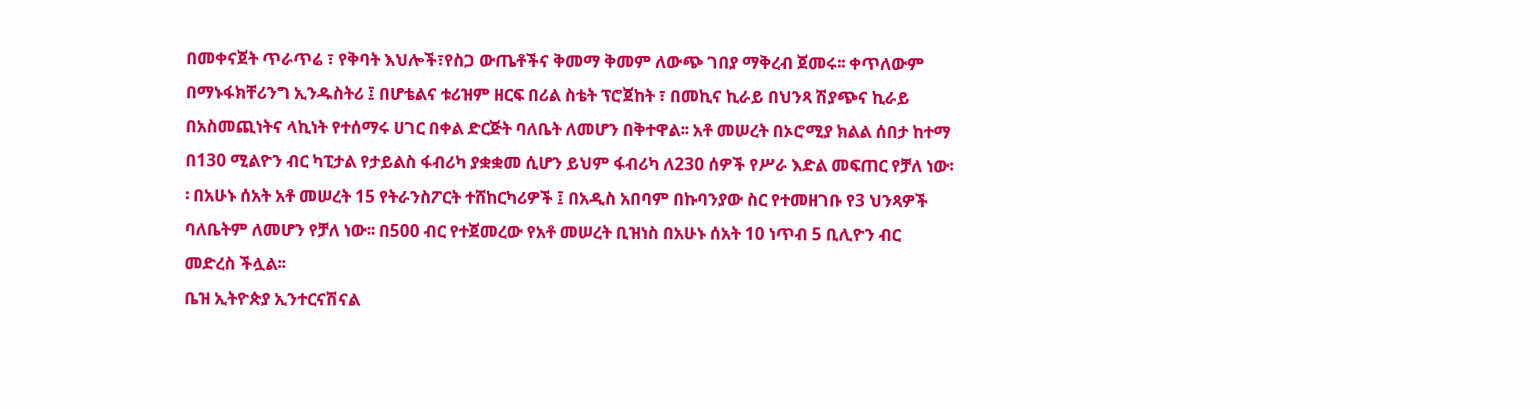በመቀናጀት ጥራጥሬ ፣ የቅባት እህሎች፣የስጋ ውጤቶችና ቅመማ ቅመም ለውጭ ገበያ ማቅረብ ጀመሩ፡፡ ቀጥለውም በማኑፋክቸሪንግ ኢንዱስትሪ ፤ በሆቴልና ቱሪዝም ዘርፍ በሪል ስቴት ፕሮጀከት ፣ በመኪና ኪራይ በህንጻ ሽያጭና ኪራይ በአስመጪነትና ላኪነት የተሰማሩ ሀገር በቀል ድርጅት ባለቤት ለመሆን በቅተዋል፡፡ አቶ መሠረት በኦሮሚያ ክልል ሰበታ ከተማ በ130 ሚልዮን ብር ካፒታል የታይልስ ፋብሪካ ያቋቋመ ሲሆን ይህም ፋብሪካ ለ230 ሰዎች የሥራ እድል መፍጠር የቻለ ነው፡፡ በአሁኑ ሰአት አቶ መሠረት 15 የትራንስፖርት ተሸከርካሪዎች ፤ በአዲስ አበባም በኩባንያው ስር የተመዘገቡ የ3 ህንጻዎች ባለቤትም ለመሆን የቻለ ነው፡፡ በ500 ብር የተጀመረው የአቶ መሠረት ቢዝነስ በአሁኑ ሰአት 10 ነጥብ 5 ቢሊዮን ብር መድረስ ችሏል፡፡
ቤዝ ኢትዮጵያ ኢንተርናሽናል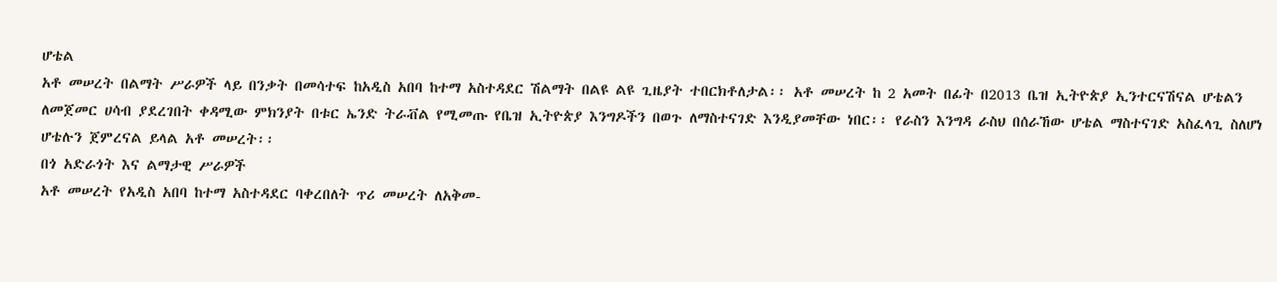ሆቴል
አቶ መሠረት በልማት ሥራዎች ላይ በንቃት በመሳተፍ ከአዲስ አበባ ከተማ አስተዳደር ሽልማት በልዩ ልዩ ጊዜያት ተበርክቶለታል፡፡ አቶ መሠረት ከ 2 አመት በፊት በ2013 ቤዝ ኢትዮጵያ ኢንተርናሽናል ሆቴልን ለመጀመር ሀሳብ ያደረገበት ቀዳሚው ምክንያት በቱር ኤንድ ትራቭል የሚመጡ የቤዝ ኢትዮጵያ እንግዶችን በወጉ ለማስተናገድ እንዲያመቸው ነበር፡፡ የራስን እንግዳ ራስህ በሰራኸው ሆቴል ማስተናገድ አስፈላጊ ስለሆነ ሆቴሉን ጀምረናል ይላል አቶ መሠረት፡፡
በጎ አድራጎት እና ልማታዊ ሥራዎች
አቶ መሠረት የአዲስ አበባ ከተማ አስተዳደር ባቀረበለት ጥሪ መሠረት ለአቅመ-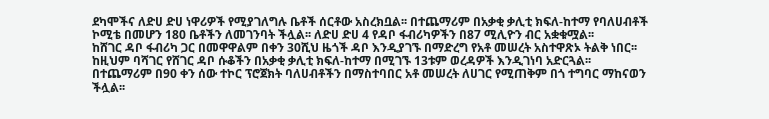ደካሞችና ለድሀ ድሀ ነዋሪዎች የሚያገለግሉ ቤቶች ሰርቶው አስረክቧል፡፡ በተጨማሪም በአቃቂ ቃሊቲ ክፍለ-ከተማ የባለሀብቶች ኮሚቴ በመሆን 180 ቤቶችን ለመገንባት ችሏል፡፡ ለድሀ ድሀ 4 የዳቦ ፋብሪካዎችን በ87 ሚሊዮን ብር አቋቁሟል፡፡
ከሸገር ዳቦ ፋብሪካ ጋር በመዋዋልም በቀን 30ሺህ ዜጎች ዳቦ እንዲያገኙ በማድረግ የአቶ መሠረት አስተዋጽኦ ትልቅ ነበር፡፡ከዚህም ባሻገር የሸገር ዳቦ ሱቆችን በአቃቂ ቃሊቲ ክፍለ-ከተማ በሚገኙ 13ቱም ወረዳዎች እንዲገነባ አድርጓል፡፡ በተጨማሪም በ90 ቀን ሰው ተኮር ፕሮጀክት ባለሀብቶችን በማስተባበር አቶ መሠረት ለሀገር የሚጠቅም በጎ ተግባር ማከናወን ችሏል፡፡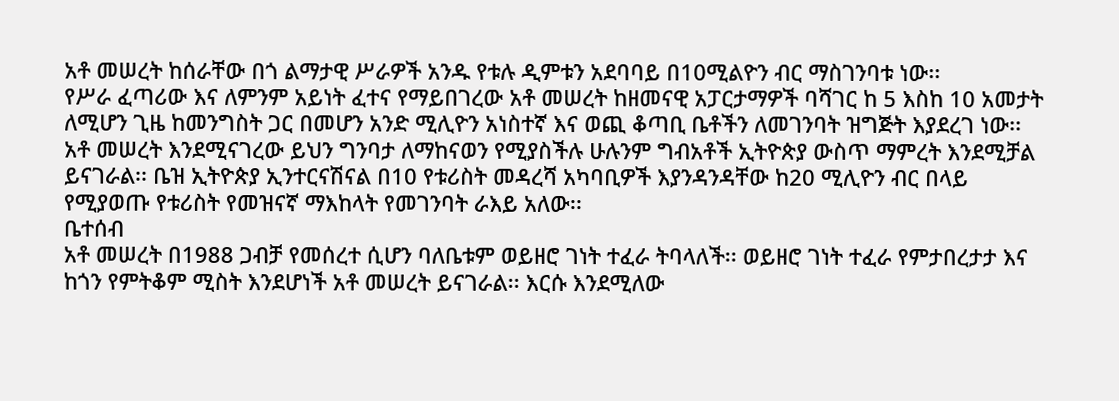አቶ መሠረት ከሰራቸው በጎ ልማታዊ ሥራዎች አንዱ የቱሉ ዲምቱን አደባባይ በ10ሚልዮን ብር ማስገንባቱ ነው፡፡
የሥራ ፈጣሪው እና ለምንም አይነት ፈተና የማይበገረው አቶ መሠረት ከዘመናዊ አፓርታማዎች ባሻገር ከ 5 እስከ 10 አመታት ለሚሆን ጊዜ ከመንግስት ጋር በመሆን አንድ ሚሊዮን አነስተኛ እና ወጪ ቆጣቢ ቤቶችን ለመገንባት ዝግጅት እያደረገ ነው፡፡ አቶ መሠረት እንደሚናገረው ይህን ግንባታ ለማከናወን የሚያስችሉ ሁሉንም ግብአቶች ኢትዮጵያ ውስጥ ማምረት እንደሚቻል ይናገራል፡፡ ቤዝ ኢትዮጵያ ኢንተርናሽናል በ10 የቱሪስት መዳረሻ አካባቢዎች እያንዳንዳቸው ከ20 ሚሊዮን ብር በላይ የሚያወጡ የቱሪስት የመዝናኛ ማእከላት የመገንባት ራእይ አለው፡፡
ቤተሰብ
አቶ መሠረት በ1988 ጋብቻ የመሰረተ ሲሆን ባለቤቱም ወይዘሮ ገነት ተፈራ ትባላለች፡፡ ወይዘሮ ገነት ተፈራ የምታበረታታ እና ከጎን የምትቆም ሚስት እንደሆነች አቶ መሠረት ይናገራል፡፡ እርሱ እንደሚለው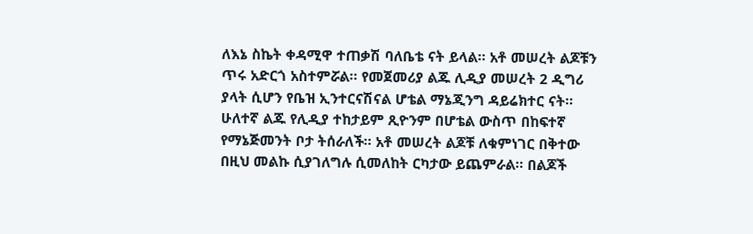ለእኔ ስኬት ቀዳሚዋ ተጠቃሽ ባለቤቴ ናት ይላል፡፡ አቶ መሠረት ልጆቹን ጥሩ አድርጎ አስተምሯል፡፡ የመጀመሪያ ልጁ ሊዲያ መሠረት 2 ዲግሪ ያላት ሲሆን የቤዝ ኢንተርናሽናል ሆቴል ማኔጂንግ ዳይሬክተር ናት፡፡ ሁለተኛ ልጁ የሊዲያ ተከታይም ጺዮንም በሆቴል ውስጥ በከፍተኛ የማኔጅመንት ቦታ ትሰራለች፡፡ አቶ መሠረት ልጆቹ ለቁምነገር በቅተው በዚህ መልኩ ሲያገለግሉ ሲመለከት ርካታው ይጨምራል፡፡ በልጆች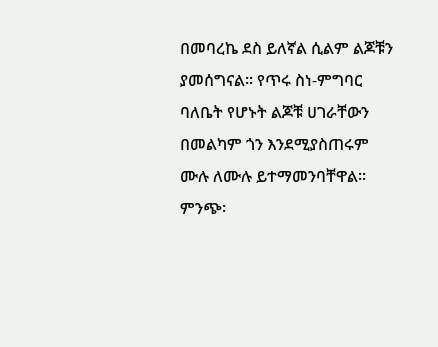በመባረኬ ደስ ይለኛል ሲልም ልጆቹን ያመሰግናል፡፡ የጥሩ ስነ-ምግባር ባለቤት የሆኑት ልጆቹ ሀገራቸውን በመልካም ጎን እንደሚያስጠሩም ሙሉ ለሙሉ ይተማመንባቸዋል፡፡
ምንጭ፡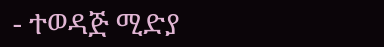- ተወዳጅ ሚድያ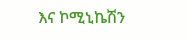እና ኮሚኒኬሽን